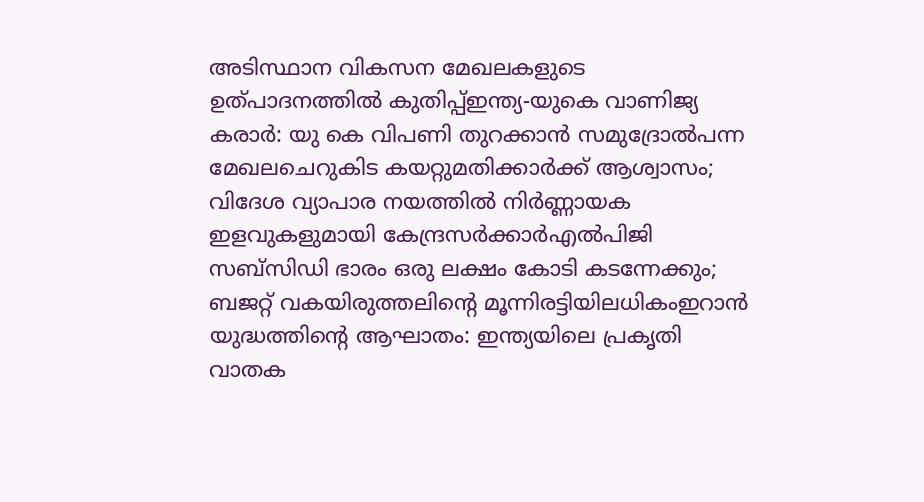അടിസ്ഥാന വികസന മേഖലകളുടെ ഉത്പാദനത്തിൽ കുതിപ്പ്ഇന്ത്യ-യുകെ വാണിജ്യ കരാർ: യു കെ വിപണി തുറക്കാൻ സമുദ്രോൽപന്ന മേഖലചെറുകിട കയറ്റുമതിക്കാര്‍ക്ക് ആശ്വാസം; വിദേശ വ്യാപാര നയത്തില്‍ നിര്‍ണ്ണായക ഇളവുകളുമായി കേന്ദ്രസര്‍ക്കാര്‍എല്‍പിജി സബ്സിഡി ഭാരം ഒരു ലക്ഷം കോടി കടന്നേക്കും; ബജറ്റ് വകയിരുത്തലിന്റെ മൂന്നിരട്ടിയിലധികംഇറാന്‍ യുദ്ധത്തിന്റെ ആഘാതം: ഇന്ത്യയിലെ പ്രകൃതി വാതക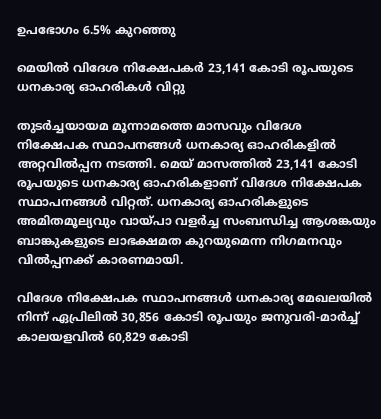ഉപഭോഗം 6.5% കുറഞ്ഞു

മെയില്‍ വിദേശ നിക്ഷേപകര്‍ 23,141 കോടി രൂപയുടെ ധനകാര്യ ഓഹരികള്‍ വിറ്റു

തുടര്‍ച്ചയായമ മൂന്നാമത്തെ മാസവും വിദേശ നിക്ഷേപക സ്ഥാപനങ്ങള്‍ ധനകാര്യ ഓഹരികളില്‍ അറ്റവില്‍പ്പന നടത്തി. മെയ്‌ മാസത്തില്‍ 23,141 കോടി രൂപയുടെ ധനകാര്യ ഓഹരികളാണ്‌ വിദേശ നിക്ഷേപക സ്ഥാപനങ്ങള്‍ വിറ്റത്‌. ധനകാര്യ ഓഹരികളുടെ അമിതമൂല്യവും വായ്‌പാ വളര്‍ച്ച സംബന്ധിച്ച ആശങ്കയും ബാങ്കുകളുടെ ലാഭക്ഷമത കുറയുമെന്ന നിഗമനവും വില്‍പ്പനക്ക്‌ കാരണമായി.

വിദേശ നിക്ഷേപക സ്ഥാപനങ്ങള്‍ ധനകാര്യ മേഖലയില്‍ നിന്ന്‌ ഏപ്രിലില്‍ 30,856 കോടി രൂപയും ജനുവരി-മാര്‍ച്ച്‌ കാലയളവില്‍ 60,829 കോടി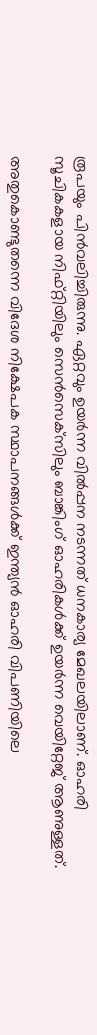രൂപയും പിന്‍വലിച്ചിരുന്നു. ഏറ്റവും ഉയര്‍ന്ന വില്‍പ്പന നടന്നത്‌ ധനകാര്യ മേഖലയിലാണ്‌. ഓഹരി സൂചികകളായ നിഫ്‌റ്റിയിലും സെന്‍സെക്‌സിലും ബാങ്കിംഗ്‌ ഓഹരികള്‍ക്ക്‌ ഉയര്‍ന്ന വെയിറ്റേജ്‌ ആണുള്ളത്‌.

അതുകൊണ്ടുതന്നെ വിദേശ നിക്ഷേപക സ്ഥാപനങ്ങള്‍ക്ക്‌ ഇന്ത്യന്‍ ഓഹരി വിപണിയിലെ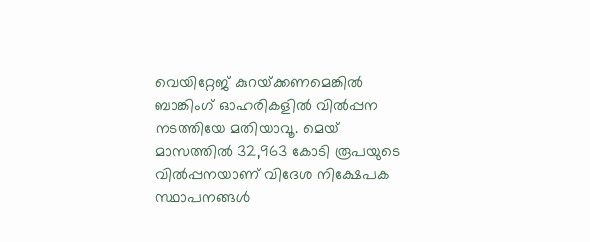വെയിറ്റേജ്‌ കുറയ്‌ക്കണമെങ്കില്‍ ബാങ്കിംഗ്‌ ഓഹരികളില്‍ വില്‍പ്പന നടത്തിയേ മതിയാവൂ. മെയ്‌ മാസത്തില്‍ 32,963 കോടി രൂപയുടെ വില്‍പ്പനയാണ്‌ വിദേശ നിക്ഷേപക സ്ഥാപനങ്ങള്‍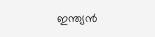ഇന്ത്യന്‍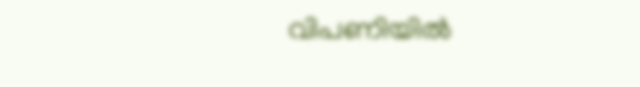വിപണിയില്‍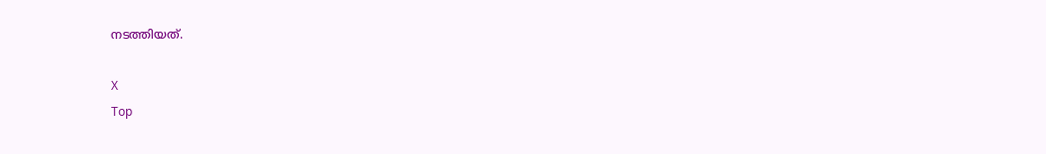നടത്തിയത്‌.

X
Top